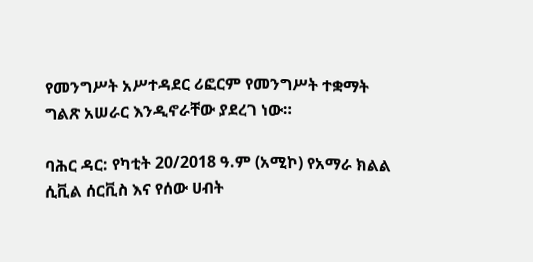የመንግሥት አሥተዳደር ሪፎርም የመንግሥት ተቋማት ግልጽ አሠራር እንዲኖራቸው ያደረገ ነው።

ባሕር ዳር: የካቲት 20/2018 ዓ.ም (አሚኮ) የአማራ ክልል ሲቪል ሰርቪስ እና የሰው ሀብት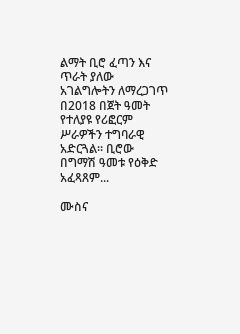ልማት ቢሮ ፈጣን እና ጥራት ያለው አገልግሎትን ለማረጋገጥ በ2018 በጀት ዓመት የተለያዩ የሪፎርም ሥራዎችን ተግባራዊ አድርጓል። ቢሮው በግማሽ ዓመቱ የዕቅድ አፈጻጸም...

ሙስና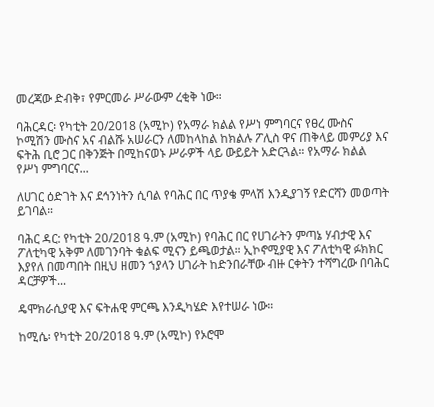መረጃው ድብቅ፣ የምርመራ ሥራውም ረቂቅ ነው።

ባሕርዳር፡ የካቲት 20/2018 (አሚኮ) የአማራ ክልል የሥነ ምግባርና የፀረ ሙስና ኮሚሽን ሙስና አና ብልሹ አሠራርን ለመከላከል ከክልሉ ፖሊስ ዋና ጠቅላይ መምሪያ እና ፍትሕ ቢሮ ጋር በቅንጅት በሚከናወኑ ሥራዎች ላይ ውይይት አድርጓል። የአማራ ክልል የሥነ ምግባርና...

ለሀገር ዕድገት እና ደኅንነትን ሲባል የባሕር በር ጥያቄ ምላሽ እንዲያገኝ የድርሻን መወጣት ይገባል።

ባሕር ዳር: የካቲት 20/2018 ዓ.ም (አሚኮ) የባሕር በር የሀገራትን ምጣኔ ሃብታዊ እና ፖለቲካዊ አቅም ለመገንባት ቁልፍ ሚናን ይጫወታል። ኢኮኖሚያዊ እና ፖለቲካዊ ፉክክር እያየለ በመጣበት በዚህ ዘመን ኀያላን ሀገራት ከድንበራቸው ብዙ ርቀትን ተሻግረው በባሕር ዳርቻዎች...

ዴሞክራሲያዊ እና ፍትሐዊ ምርጫ እንዲካሄድ እየተሠራ ነው።

ከሚሴ፡ የካቲት 20/2018 ዓ.ም (አሚኮ) የኦሮሞ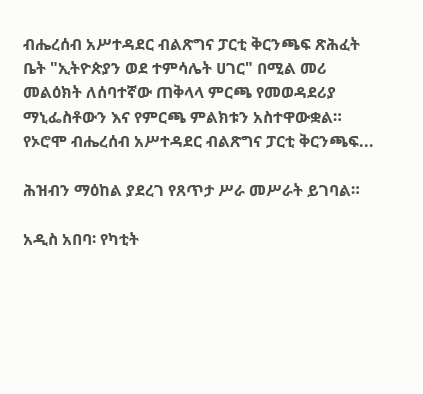ብሔረሰብ አሥተዳደር ብልጽግና ፓርቲ ቅርንጫፍ ጽሕፈት ቤት "ኢትዮጵያን ወደ ተምሳሌት ሀገር" በሚል መሪ መልዕክት ለሰባተኛው ጠቅላላ ምርጫ የመወዳደሪያ ማኒፌስቶውን እና የምርጫ ምልክቱን አስተዋውቋል። የኦሮሞ ብሔረሰብ አሥተዳደር ብልጽግና ፓርቲ ቅርንጫፍ...

ሕዝብን ማዕከል ያደረገ የጸጥታ ሥራ መሥራት ይገባል።

አዲስ አበባ፡ የካቲት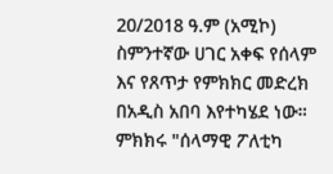20/2018 ዓ.ም (አሚኮ) ስምንተኛው ሀገር አቀፍ የሰላም እና የጸጥታ የምክክር መድረክ በአዲስ አበባ እየተካሄደ ነው። ምክክሩ "ሰላማዊ ፖለቲካ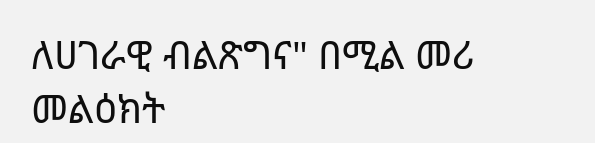ለሀገራዊ ብልጽግና" በሚል መሪ መልዕክት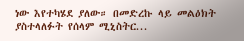ነው እየተካሄደ ያለው። በመድረኩ ላይ መልዕክት ያስተላለፉት የሰላም ሚኒስትር...